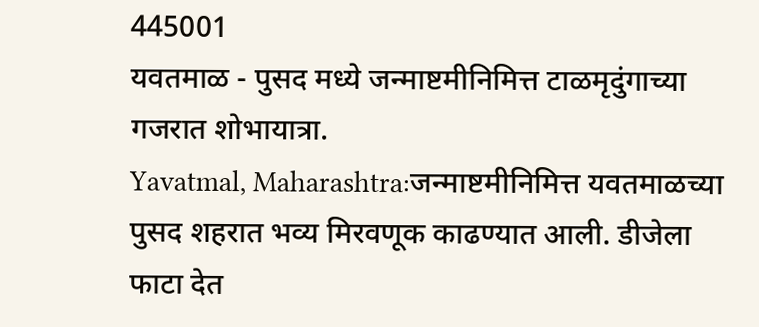445001
यवतमाळ - पुसद मध्ये जन्माष्टमीनिमित्त टाळमृदुंगाच्या गजरात शोभायात्रा.
Yavatmal, Maharashtra:जन्माष्टमीनिमित्त यवतमाळच्या पुसद शहरात भव्य मिरवणूक काढण्यात आली. डीजेला फाटा देत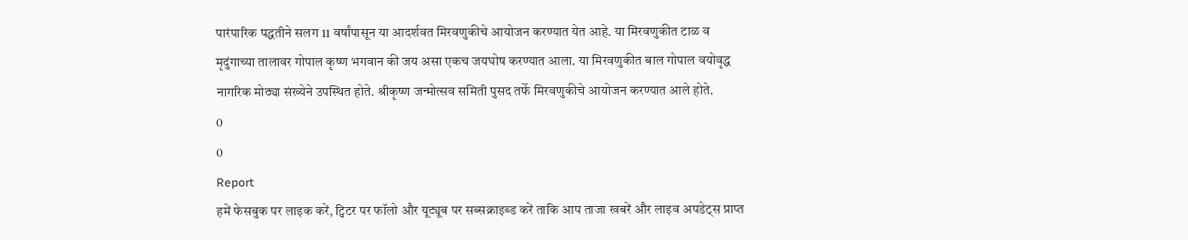पारंपारिक पद्धतीने सलग 11 वर्षांपासून या आदर्शवत मिरवणुकीचे आयोजन करण्यात येत आहे. या मिरवणुकीत टाळ व मृदुंगाच्या तालावर गोपाल कृष्ण भगवान की जय असा एकच जयघोष करण्यात आला. या मिरवणुकीत बाल गोपाल वयोवृद्ध नागरिक मोठ्या संख्येने उपस्थित होते. श्रीकृष्ण जन्मोत्सव समिती पुसद तर्फे मिरवणुकीचे आयोजन करण्यात आले होते.
0
0
Report
हमें फेसबुक पर लाइक करें, ट्विटर पर फॉलो और यूट्यूब पर सब्सक्राइब्ड करें ताकि आप ताजा खबरें और लाइव अपडेट्स प्राप्त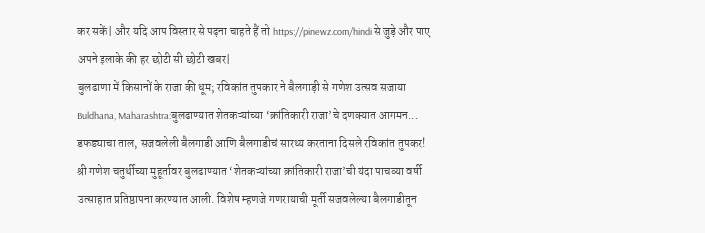कर सकें| और यदि आप विस्तार से पढ़ना चाहते हैं तो https://pinewz.com/hindi से जुड़े और पाए अपने इलाके की हर छोटी सी छोटी खबर|
बुलढाणा में किसानों के राजा की धूम; रविकांत तुपकार ने बैलगाड़ी से गणेश उत्सव सजाया
Buldhana, Maharashtra:बुलढाण्यात शेतकऱ्यांच्या ‘क्रांतिकारी राजा’चे दणक्यात आगमन... डफड्याचा ताल, सजवलेली बैलगाडी आणि बैलगाडीचं सारथ्य करताना दिसले रविकांत तुपकर! श्री गणेश चतुर्थीच्या मुहूर्तावर बुलढाण्यात ‘शेतकऱ्यांच्या क्रांतिकारी राजा’ची यंदा पाचव्या वर्षी उत्साहात प्रतिष्ठापना करण्यात आली. विशेष म्हणजे गणरायाची मूर्ती सजवलेल्या बैलगाडीतून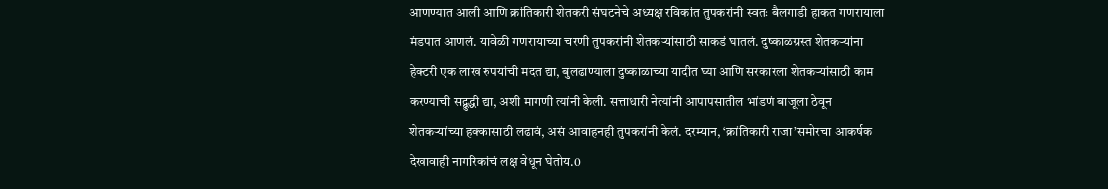आणण्यात आली आणि क्रांतिकारी शेतकरी संघटनेचे अध्यक्ष रविकांत तुपकरांनी स्वतः बैलगाडी हाकत गणरायाला मंडपात आणलं. यावेळी गणरायाच्या चरणी तुपकरांनी शेतकऱ्यांसाठी साकडं घातलं. दुष्काळग्रस्त शेतकऱ्यांना हेक्टरी एक लाख रुपयांची मदत द्या, बुलढाण्याला दुष्काळाच्या यादीत घ्या आणि सरकारला शेतकऱ्यांसाठी काम करण्याची सद्बुद्धी द्या, अशी मागणी त्यांनी केली. सत्ताधारी नेत्यांनी आपापसातील भांडणं बाजूला ठेवून शेतकऱ्यांच्या हक्कासाठी लढावं, असं आवाहनही तुपकरांनी केलं. दरम्यान, ‘क्रांतिकारी राजा’समोरचा आकर्षक देखावाही नागरिकांचं लक्ष वेधून घेतोय.0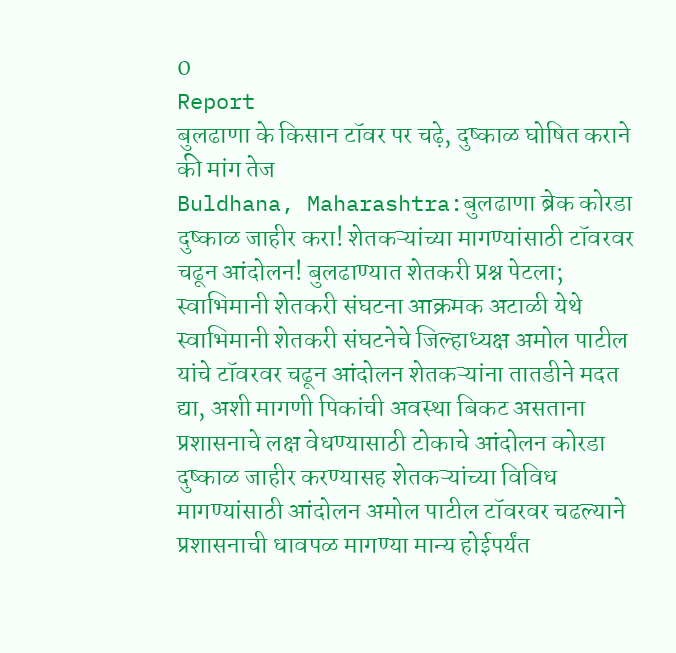0
Report
बुलढाणा के किसान टॉवर पर चढ़े, दुष्काळ घोषित कराने की मांग तेज
Buldhana, Maharashtra:बुलढाणा ब्रेक कोरडा दुष्काळ जाहीर करा! शेतकऱ्यांच्या मागण्यांसाठी टॉवरवर चढून आंदोलन! बुलढाण्यात शेतकरी प्रश्न पेटला; स्वाभिमानी शेतकरी संघटना आक्रमक अटाळी येथे स्वाभिमानी शेतकरी संघटनेचे जिल्हाध्यक्ष अमोल पाटील यांचे टॉवरवर चढून आंदोलन शेतकऱ्यांना तातडीने मदत द्या, अशी मागणी पिकांची अवस्था बिकट असताना प्रशासनाचे लक्ष वेधण्यासाठी टोकाचे आंदोलन कोरडा दुष्काळ जाहीर करण्यासह शेतकऱ्यांच्या विविध मागण्यांसाठी आंदोलन अमोल पाटील टॉवरवर चढल्याने प्रशासनाची धावपळ मागण्या मान्य होईपर्यंत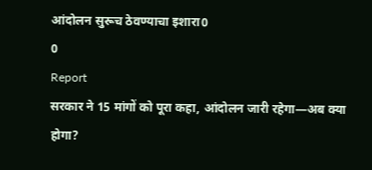आंदोलन सुरूच ठेवण्याचा इशारा0
0
Report
सरकार ने 15 मांगों को पूरा कहा, आंदोलन जारी रहेगा—अब क्या होगा?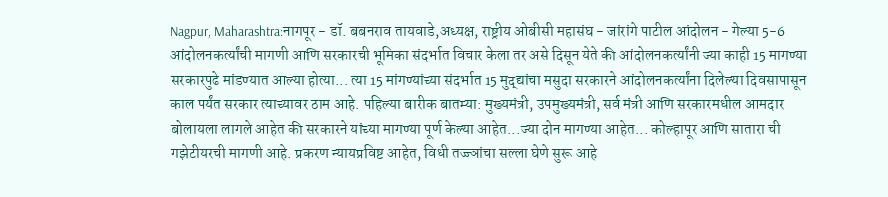Nagpur, Maharashtra:नागपूर - डॉ. बबनराव तायवाडे,अध्यक्ष, राष्ट्रीय ओबीसी महासंघ - जांरांगे पाटील आंदोलन - गेल्या 5-6 आंदोलनकर्त्यांची मागणी आणि सरकारची भूमिका संदर्भात विचार केला तर असे दिसून येते की आंदोलनकर्त्यांनी ज्या काही 15 मागण्या सरकारपुढे मांडण्यात आल्या होत्या... त्या 15 मांगण्यांच्या संदर्भात 15 मुद्द्यांचा मसुदा सरकारने आंदोलनकर्त्यांना दिलेल्या दिवसापासून काल पर्यंत सरकार त्याच्यावर ठाम आहे. पहिल्या बारीक बातम्या: मुख्यमंत्री, उपमुख्यमंत्री, सर्व मंत्री आणि सरकारमधील आमदार बोलायला लागले आहेत की सरकारने यांच्या मागण्या पूर्ण केल्या आहेत...ज्या दोन मागण्या आहेत... कोल्हापूर आणि सातारा ची गझेटीयरची मागणी आहे. प्रकरण न्यायप्रविष्ट आहेत, विधी तज्ज्ञांचा सल्ला घेणे सुरू आहे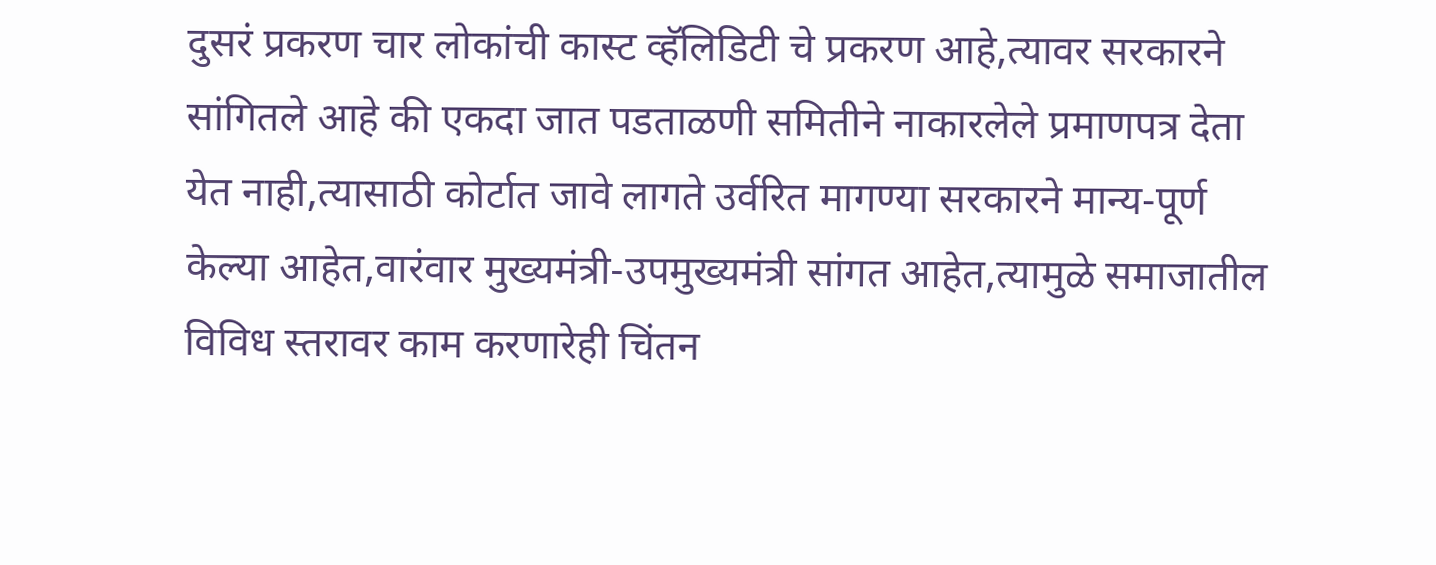दुसरं प्रकरण चार लोकांची कास्ट व्हॅलिडिटी चे प्रकरण आहे,त्यावर सरकारने सांगितले आहे की एकदा जात पडताळणी समितीने नाकारलेले प्रमाणपत्र देता येत नाही,त्यासाठी कोर्टात जावे लागते उर्वरित मागण्या सरकारने मान्य-पूर्ण केल्या आहेत,वारंवार मुख्यमंत्री-उपमुख्यमंत्री सांगत आहेत,त्यामुळे समाजातील विविध स्तरावर काम करणारेही चिंतन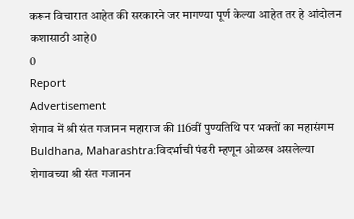करून विचारात आहेत की सरकारने जर मागण्या पूर्ण केल्या आहेत तर हे आंदोलन कशासाठी आहे0
0
Report
Advertisement
शेगाव में श्री संत गजानन महाराज की 116वीं पुण्यतिथि पर भक्तों का महासंगम
Buldhana, Maharashtra:विदर्भाची पंढरी म्हणून ओळख असलेल्या शेगावच्या श्री संत गजानन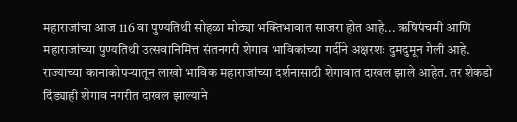महाराजांचा आज 116 वा पुण्यतिथी सोहळा मोठ्या भक्तिभावात साजरा होत आहे... ऋषिपंचमी आणि महाराजांच्या पुण्यतिथी उत्सवानिमित्त संतनगरी शेगाव भाविकांच्या गर्दीने अक्षरशः दुमदुमून गेली आहे. राज्याच्या कानाकोपऱ्यातून लाखो भाविक महाराजांच्या दर्शनासाठी शेगावात दाखल झाले आहेत. तर शेकडो दिंड्याही शेगाव नगरीत दाखल झाल्याने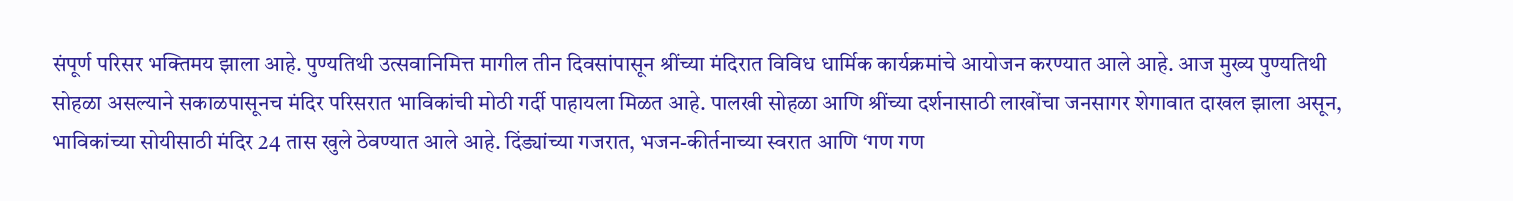संपूर्ण परिसर भक्तिमय झाला आहे. पुण्यतिथी उत्सवानिमित्त मागील तीन दिवसांपासून श्रींच्या मंदिरात विविध धार्मिक कार्यक्रमांचे आयोजन करण्यात आले आहे. आज मुख्य पुण्यतिथी सोहळा असल्याने सकाळपासूनच मंदिर परिसरात भाविकांची मोठी गर्दी पाहायला मिळत आहे. पालखी सोहळा आणि श्रींच्या दर्शनासाठी लाखोंचा जनसागर शेगावात दाखल झाला असून, भाविकांच्या सोयीसाठी मंदिर 24 तास खुले ठेवण्यात आले आहे. दिंड्यांच्या गजरात, भजन-कीर्तनाच्या स्वरात आणि ‘गण गण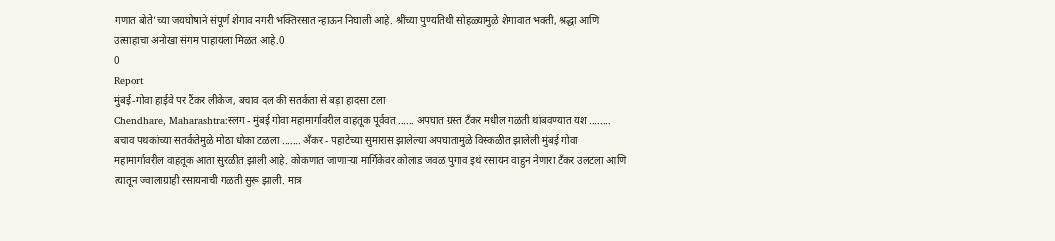गणात बोते’च्या जयघोषाने संपूर्ण शेगाव नगरी भक्तिरसात न्हाऊन निघाली आहे. श्रींच्या पुण्यतिथी सोहळ्यामुळे शेगावात भक्ती, श्रद्धा आणि उत्साहाचा अनोखा संगम पाहायला मिळत आहे.0
0
Report
मुंबई-गोवा हाईवे पर टैंकर लीकेज, बचाव दल की सतर्कता से बड़ा हादसा टला
Chendhare, Maharashtra:स्लग - मुंबई गोवा महामार्गावरील वाहतूक पूर्ववत ...... अपघात ग्रस्त टँकर मधील गळती थांबवण्यात यश ........ बचाव पथकांच्या सतर्कतेमुळे मोठा धोका टळला ....... अँकर - पहाटेच्या सुमारास झालेल्या अपघातामुळे विस्कळीत झालेली मुंबई गोवा महामार्गावरील वाहतूक आता सुरळीत झाली आहे. कोकणात जाणाऱ्या मार्गिकेवर कोलाड जवळ पुगाव इथं रसायन वाहुन नेणारा टँकर उलटला आणि त्यातून ज्वालाग्राही रसायनाची गळती सुरू झाली. मात्र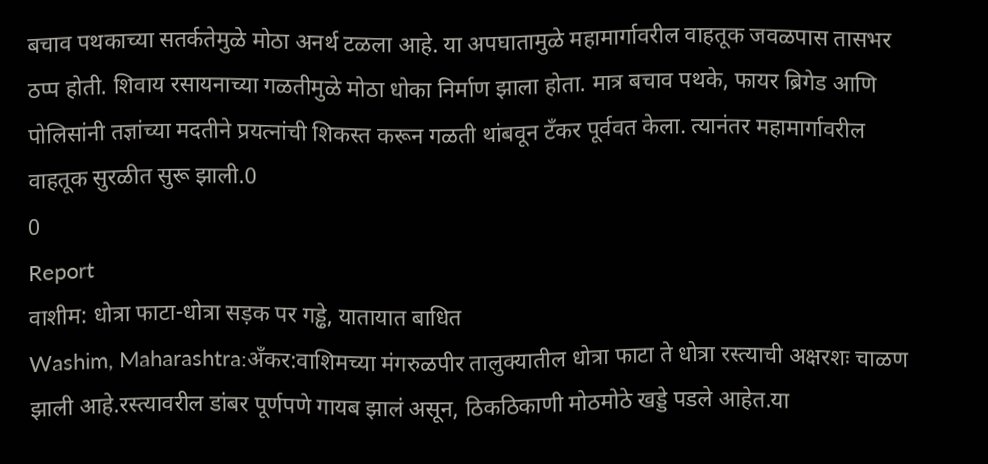बचाव पथकाच्या सतर्कतेमुळे मोठा अनर्थ टळला आहे. या अपघातामुळे महामार्गावरील वाहतूक जवळपास तासभर ठप्प होती. शिवाय रसायनाच्या गळतीमुळे मोठा धोका निर्माण झाला होता. मात्र बचाव पथके, फायर ब्रिगेड आणि पोलिसांनी तज्ञांच्या मदतीने प्रयत्नांची शिकस्त करून गळती थांबवून टँकर पूर्ववत केला. त्यानंतर महामार्गावरील वाहतूक सुरळीत सुरू झाली.0
0
Report
वाशीम: धोत्रा फाटा-धोत्रा सड़क पर गड्ढे, यातायात बाधित
Washim, Maharashtra:अँकर:वाशिमच्या मंगरुळपीर तालुक्यातील धोत्रा फाटा ते धोत्रा रस्त्याची अक्षरशः चाळण झाली आहे.रस्त्यावरील डांबर पूर्णपणे गायब झालं असून, ठिकठिकाणी मोठमोठे खड्डे पडले आहेत.या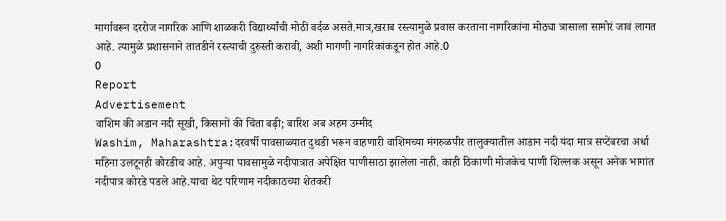मार्गावरून दररोज नागरिक आणि शाळकरी विद्यार्थ्यांची मोठी वर्दळ असते.मात्र,खराब रस्त्यामुळे प्रवास करताना नागरिकांना मोठ्या त्रासाला सामोरं जावं लागत आहे. त्यामुळे प्रशासनाने तातडीने रस्त्याची दुरुस्ती करावी, अशी मागणी नागरिकांकडून होत आहे.0
0
Report
Advertisement
वाशिम की अडान नदी सूखी, किसानों की चिंता बढ़ी; बारिश अब अहम उम्मीद
Washim, Maharashtra:दरवर्षी पावसाळ्यात दुथडी भरून वाहणारी वाशिमच्या मंगरुळपीर तालुक्यातील आडान नदी यंदा मात्र सप्टेंबरचा अर्धा महिना उलटूनही कोरडीच आहे. अपुऱ्या पावसामुळे नदीपात्रात अपेक्षित पाणीसाठा झालेला नाही. काही ठिकाणी मोजकेच पाणी शिल्लक असून अनेक भागांत नदीपात्र कोरडे पडले आहे.याचा थेट परिणाम नदीकाठच्या शेतकरी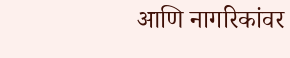आणि नागरिकांवर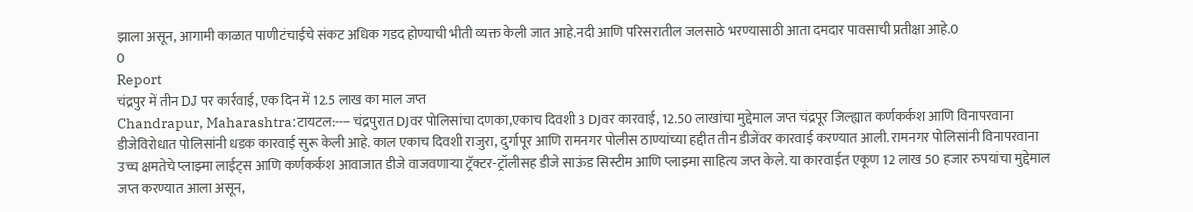झाला असून, आगामी काळात पाणीटंचाईचे संकट अधिक गडद होण्याची भीती व्यक्त केली जात आहे.नदी आणि परिसरातील जलसाठे भरण्यासाठी आता दमदार पावसाची प्रतीक्षा आहे.0
0
Report
चंद्रपुर में तीन DJ पर कार्रवाई, एक दिन में 12.5 लाख का माल जप्त
Chandrapur, Maharashtra:टायटल:---- चंद्रपुरात DJवर पोलिसांचा दणका,एकाच दिवशी 3 DJवर कारवाई, 12.50 लाखांचा मुद्देमाल जप्त चंद्रपूर जिल्ह्यात कर्णकर्कश आणि विनापरवाना डीजेविरोधात पोलिसांनी धडक कारवाई सुरू केली आहे. काल एकाच दिवशी राजुरा, दुर्गापूर आणि रामनगर पोलीस ठाण्यांच्या हद्दीत तीन डीजेंवर कारवाई करण्यात आली. रामनगर पोलिसांनी विनापरवाना उच्च क्षमतेचे प्लाझ्मा लाईट्स आणि कर्णकर्कश आवाजात डीजे वाजवणाऱ्या ट्रॅक्टर-ट्रॉलीसह डीजे साऊंड सिस्टीम आणि प्लाझ्मा साहित्य जप्त केले. या कारवाईत एकूण 12 लाख 50 हजार रुपयांचा मुद्देमाल जप्त करण्यात आला असून,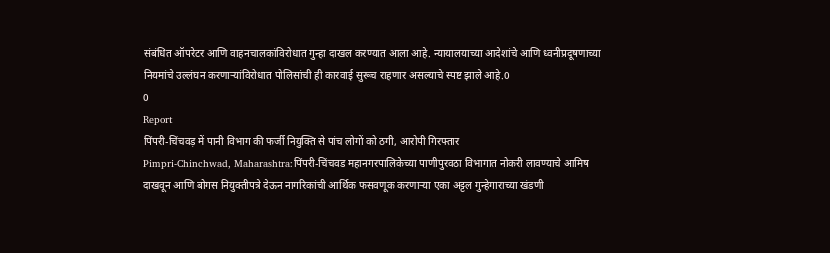संबंधित ऑपरेटर आणि वाहनचालकांविरोधात गुन्हा दाखल करण्यात आला आहे. न्यायालयाच्या आदेशांचे आणि ध्वनीप्रदूषणाच्या नियमांचे उल्लंघन करणाऱ्यांविरोधात पोलिसांची ही कारवाई सुरूच राहणार असल्याचे स्पष्ट झाले आहे.0
0
Report
पिंपरी-चिंचवड़ में पानी विभाग की फर्जी नियुक्ति से पांच लोगों को ठगी, आरोपी गिरफ्तार
Pimpri-Chinchwad, Maharashtra:पिंपरी-चिंचवड महानगरपालिकेच्या पाणीपुरवठा विभागात नोकरी लावण्याचे आमिष दाखवून आणि बोगस नियुक्तीपत्रे देऊन नागरिकांची आर्थिक फसवणूक करणाऱ्या एका अट्टल गुन्हेगाराच्या खंडणी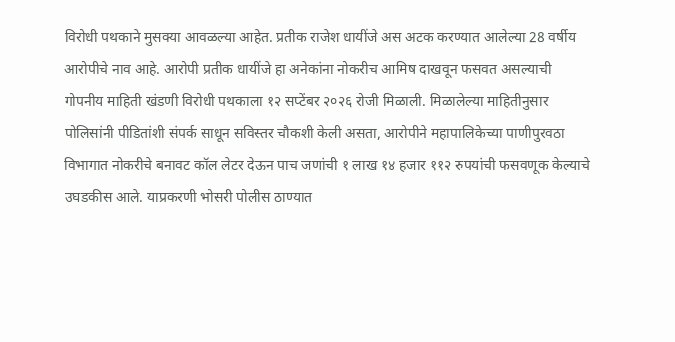विरोधी पथकाने मुसक्या आवळल्या आहेत. प्रतीक राजेश धायींजे अस अटक करण्यात आलेल्या 28 वर्षीय आरोपीचे नाव आहे. आरोपी प्रतीक धायींजे हा अनेकांना नोकरीच आमिष दाखवून फसवत असल्याची गोपनीय माहिती खंडणी विरोधी पथकाला १२ सप्टेंबर २०२६ रोजी मिळाली. मिळालेल्या माहितीनुसार पोलिसांनी पीडितांशी संपर्क साधून सविस्तर चौकशी केली असता, आरोपीने महापालिकेच्या पाणीपुरवठा विभागात नोकरीचे बनावट कॉल लेटर देऊन पाच जणांची १ लाख १४ हजार ११२ रुपयांची फसवणूक केल्याचे उघडकीस आले. याप्रकरणी भोसरी पोलीस ठाण्यात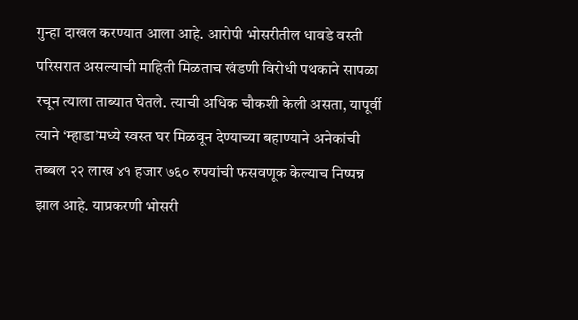गुन्हा दाखल करण्यात आला आहे. आरोपी भोसरीतील धावडे वस्ती परिसरात असल्याची माहिती मिळताच खंडणी विरोधी पथकाने सापळा रचून त्याला ताब्यात घेतले. त्याची अधिक चौकशी केली असता, यापूर्वी त्याने ‘म्हाडा’मध्ये स्वस्त घर मिळवून देण्याच्या बहाण्याने अनेकांची तब्बल २२ लाख ४१ हजार ७६० रुपयांची फसवणूक केल्याच निष्पन्न झाल आहे. याप्रकरणी भोसरी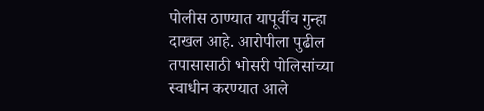पोलीस ठाण्यात यापूर्वीच गुन्हा दाखल आहे. आरोपीला पुढील तपासासाठी भोसरी पोलिसांच्या स्वाधीन करण्यात आले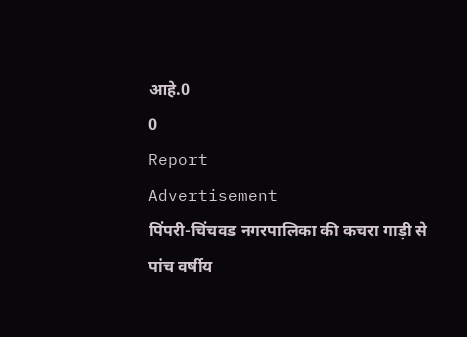आहे.0
0
Report
Advertisement
पिंपरी-चिंचवड नगरपालिका की कचरा गाड़ी से पांच वर्षीय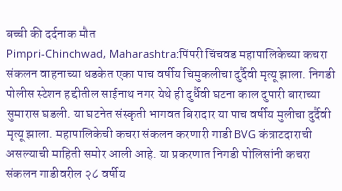बच्ची की दर्दनाक मौत
Pimpri-Chinchwad, Maharashtra:पिंपरी चिंचवड महापालिकेच्या कचरा संकलन वाहनाच्या धडकेत एका पाच वर्षीय चिमुकलीचा दुर्दैवी मृत्यू झाला. निगडी पोलीस स्टेशन हद्दीतील साईनाथ नगर येथे ही दुर्धैवी घटना काल दुपारी बाराच्या सुमारास घडली. या घटनेत संस्कृती भागवत बिरादार या पाच वर्षीय मुलीचा दुर्दैवी मृत्यू झाला. महापालिकेची कचरा संकलन करणारी गाडी BVG कंत्राटदाराची असल्याची माहिती समोर आली आहे. या प्रकरणात निगडी पोलिसांनी कचरा संकलन गाडीवरील २८ वर्षीय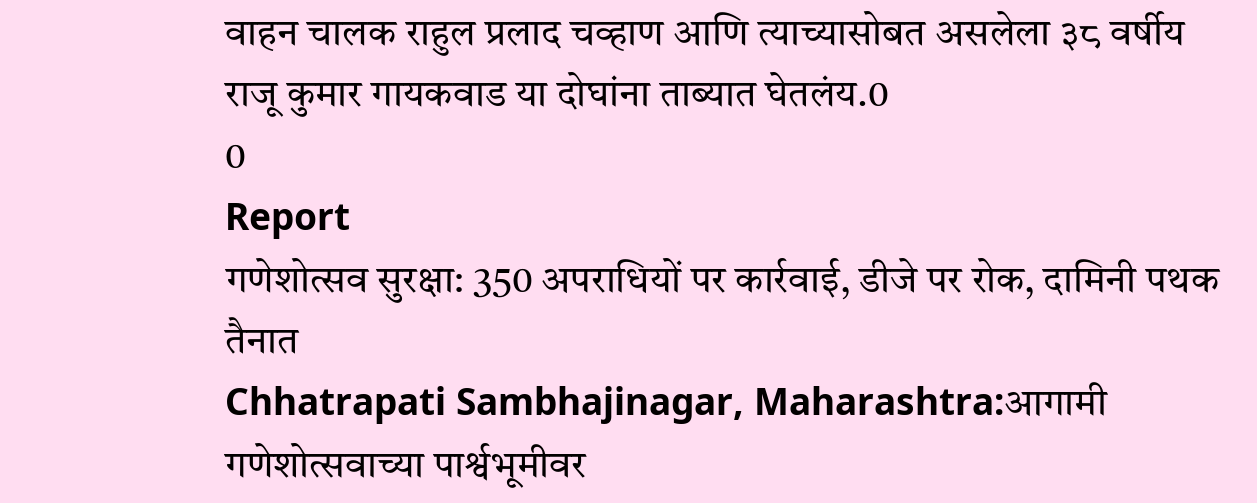वाहन चालक राहुल प्रलाद चव्हाण आणि त्याच्यासोबत असलेला ३८ वर्षीय राजू कुमार गायकवाड या दोघांना ताब्यात घेतलंय.0
0
Report
गणेशोत्सव सुरक्षा: 350 अपराधियों पर कार्रवाई, डीजे पर रोक, दामिनी पथक तैनात
Chhatrapati Sambhajinagar, Maharashtra:आगामी गणेशोत्सवाच्या पार्श्वभूमीवर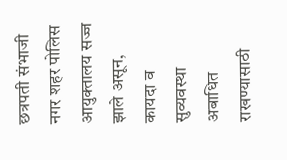छत्रपती संभाजी नगर शहर पोलिस आयुक्तालय सज्ज झाले असून, कायदा व सुव्यवस्था अबाधित राखण्यासाठी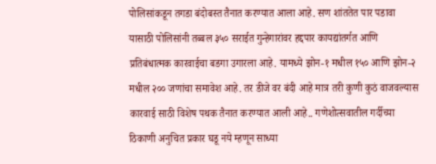पोलिसांकडून तगडा बंदोबस्त तैनात करण्यात आला आहे. सण शांततेत पार पडावा यासाठी पोलिसांनी तब्बल ३५० सराईत गुन्हेगारांवर हद्दपार कायद्यांतर्गत आणि प्रतिबंधात्मक कारवाईचा बडगा उगारला आहे. यामध्ये झोन-१ मधील १५० आणि झोन-२ मधील २०० जणांचा समावेश आहे. तर डीजे वर बंदी आहे मात्र तरी कुणी कुठं वाजवल्यास कारवाई साठी विशेष पथक तैनात करण्यात आली आहे.. गणेशोत्सवातील गर्दीच्या ठिकाणी अनुचित प्रकार घडू नये म्हणून साध्या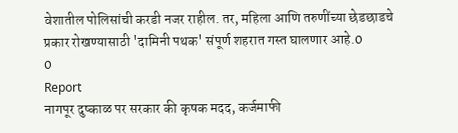वेशातील पोलिसांची करडी नजर राहील. तर, महिला आणि तरुणींच्या छेडछाडचे प्रकार रोखण्यासाठी 'दामिनी पथक' संपूर्ण शहरात गस्त घालणार आहे.0
0
Report
नागपूर दुष्काळ पर सरकार की कृषक मदद, कर्जमाफी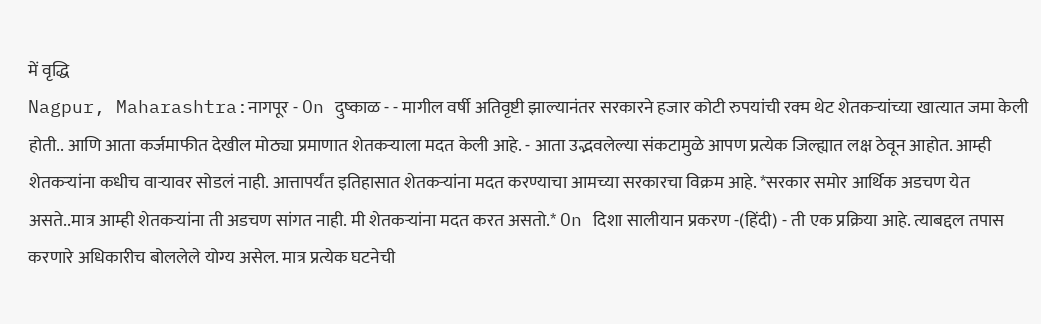में वृद्धि
Nagpur, Maharashtra:नागपूर - On दुष्काळ - - मागील वर्षी अतिवृष्टी झाल्यानंतर सरकारने हजार कोटी रुपयांची रक्म थेट शेतकऱ्यांच्या खात्यात जमा केली होती.. आणि आता कर्जमाफीत देखील मोठ्या प्रमाणात शेतकऱ्याला मदत केली आहे. - आता उद्भवलेल्या संकटामुळे आपण प्रत्येक जिल्ह्यात लक्ष ठेवून आहोत. आम्ही शेतकऱ्यांना कधीच वाऱ्यावर सोडलं नाही. आत्तापर्यंत इतिहासात शेतकऱ्यांना मदत करण्याचा आमच्या सरकारचा विक्रम आहे. *सरकार समोर आर्थिक अडचण येत असते..मात्र आम्ही शेतकऱ्यांना ती अडचण सांगत नाही. मी शेतकऱ्यांना मदत करत असतो.* On दिशा सालीयान प्रकरण -(हिंदी) - ती एक प्रक्रिया आहे. त्याबद्दल तपास करणारे अधिकारीच बोललेले योग्य असेल. मात्र प्रत्येक घटनेची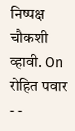निष्पक्ष चौकशी व्हावी. On रोहित पवार - -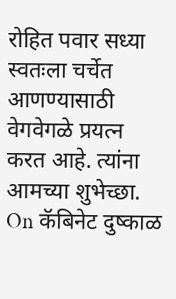रोहित पवार सध्या स्वतःला चर्चेत आणण्यासाठी वेगवेगळे प्रयत्न करत आहे. त्यांना आमच्या शुभेच्छा. On कॅबिनेट दुष्काळ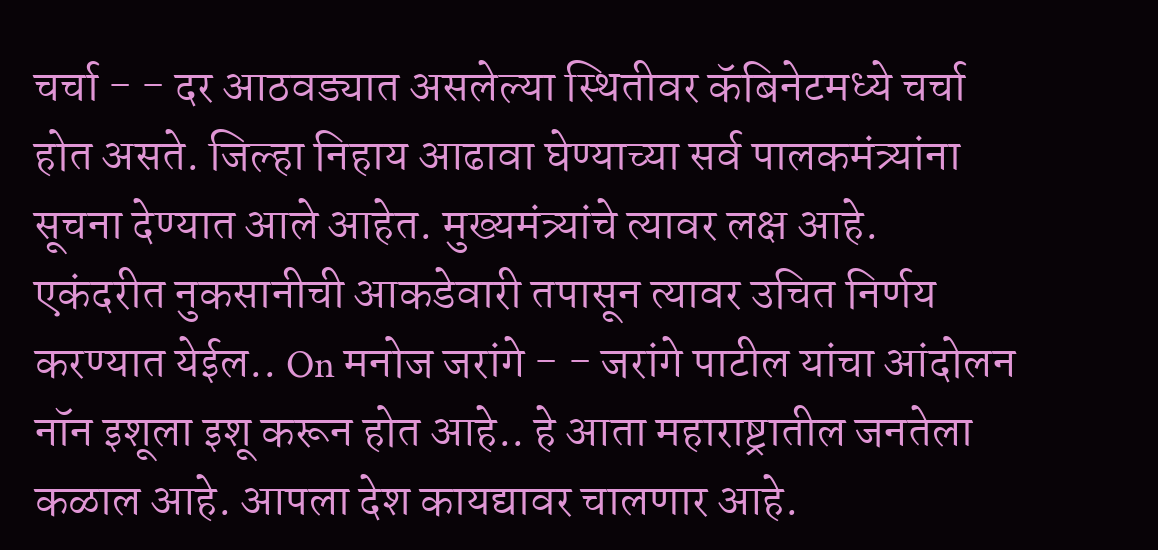चर्चा - - दर आठवड्यात असलेल्या स्थितीवर कॅबिनेटमध्ये चर्चा होत असते. जिल्हा निहाय आढावा घेण्याच्या सर्व पालकमंत्र्यांना सूचना देण्यात आले आहेत. मुख्यमंत्र्यांचे त्यावर लक्ष आहे. एकंदरीत नुकसानीची आकडेवारी तपासून त्यावर उचित निर्णय करण्यात येईल.. On मनोज जरांगे - - जरांगे पाटील यांचा आंदोलन नॉन इशूला इशू करून होत आहे.. हे आता महाराष्ट्रातील जनतेला कळाल आहे. आपला देश कायद्यावर चालणार आहे.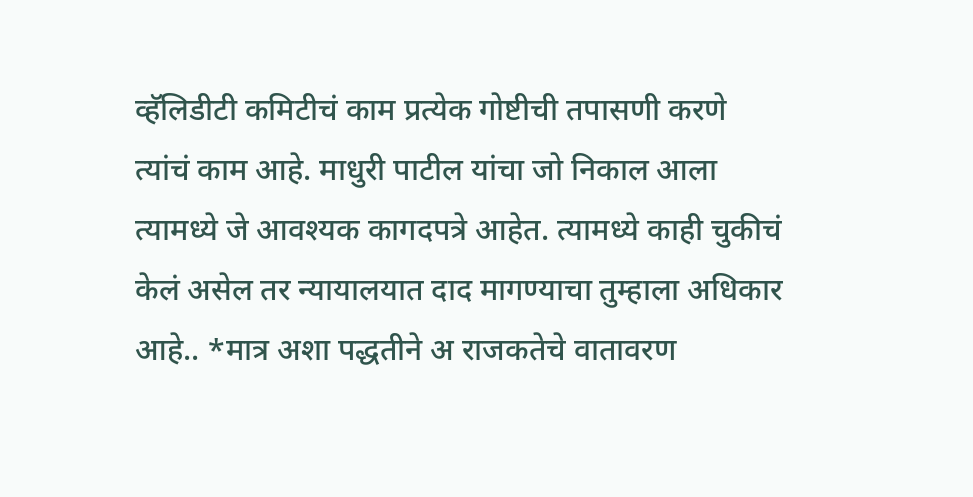व्हॅलिडीटी कमिटीचं काम प्रत्येक गोष्टीची तपासणी करणे त्यांचं काम आहे. माधुरी पाटील यांचा जो निकाल आला त्यामध्ये जे आवश्यक कागदपत्रे आहेत. त्यामध्ये काही चुकीचं केलं असेल तर न्यायालयात दाद मागण्याचा तुम्हाला अधिकार आहे.. *मात्र अशा पद्धतीने अ राजकतेचे वातावरण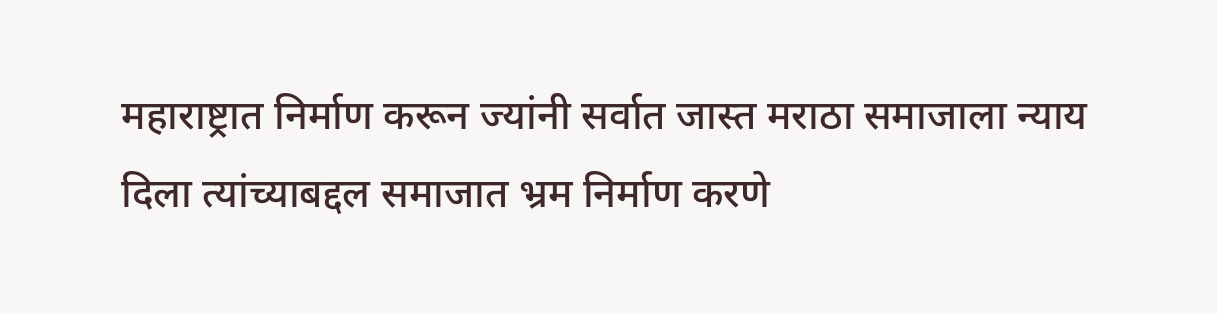महाराष्ट्रात निर्माण करून ज्यांनी सर्वात जास्त मराठा समाजाला न्याय दिला त्यांच्याबद्दल समाजात भ्रम निर्माण करणे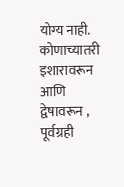योग्य नाही. कोणाच्यातरी इशारावरून आणि द्वेषावरून , पूर्वग्रही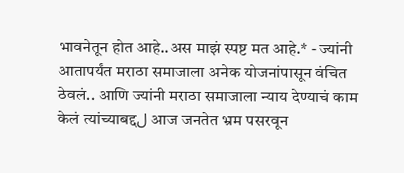भावनेतून होत आहे..अस माझं स्पष्ट मत आहे.* - ज्यांनी आतापर्यंत मराठा समाजाला अनेक योजनांपासून वंचित ठेवलं.. आणि ज्यांनी मराठा समाजाला न्याय देण्याचं काम केलं त्यांच्याबद्दل आज जनतेत भ्रम पसरवून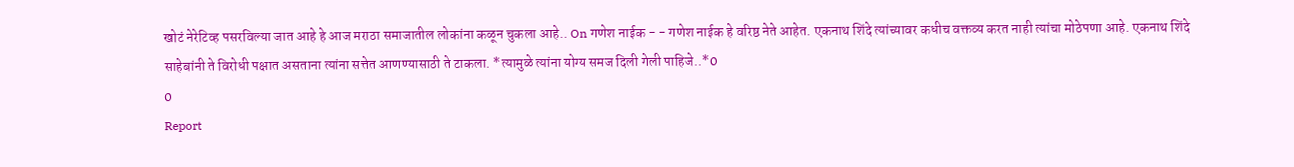खोटं नेरेटिव्ह पसरविल्या जात आहे हे आज मराठा समाजातील लोकांना कळून चुकला आहे.. On गणेश नाईक - - गणेश नाईक हे वरिष्ठ नेते आहेत. एकनाथ शिंदे त्यांच्यावर कधीच वक्तव्य करत नाही त्यांचा मोठेपणा आहे. एकनाथ शिंदे साहेबांनी ते विरोधी पक्षात असताना त्यांना सत्तेत आणण्यासाठी ते टाकला. *त्यामुळे त्यांना योग्य समज दिली गेली पाहिजे..*0
0
Report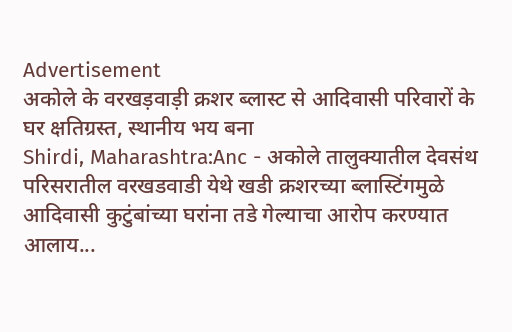Advertisement
अकोले के वरखड़वाड़ी क्रशर ब्लास्ट से आदिवासी परिवारों के घर क्षतिग्रस्त, स्थानीय भय बना
Shirdi, Maharashtra:Anc - अकोले तालुक्यातील देवसंथ परिसरातील वरखडवाडी येथे खडी क्रशरच्या ब्लास्टिंगमुळे आदिवासी कुटुंबांच्या घरांना तडे गेल्याचा आरोप करण्यात आलाय...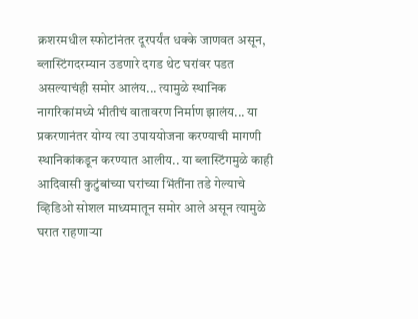क्रशरमधील स्फोटांनंतर दूरपर्यंत धक्के जाणवत असून, ब्लास्टिंगदरम्यान उडणारे दगड थेट घरांवर पडत असल्याचंही समोर आलंय... त्यामुळे स्थानिक नागरिकांमध्ये भीतीचं वातावरण निर्माण झालंय... या प्रकरणानंतर योग्य त्या उपाययोजना करण्याची मागणी स्थानिकांकडून करण्यात आलीय.. या ब्लास्टिंगमुळे काही आदिवासी कुटुंबांच्या घरांच्या भिंतींना तडे गेल्याचे व्हिडिओ सोशल माध्यमातून समोर आले असून त्यामुळे घरात राहणाऱ्या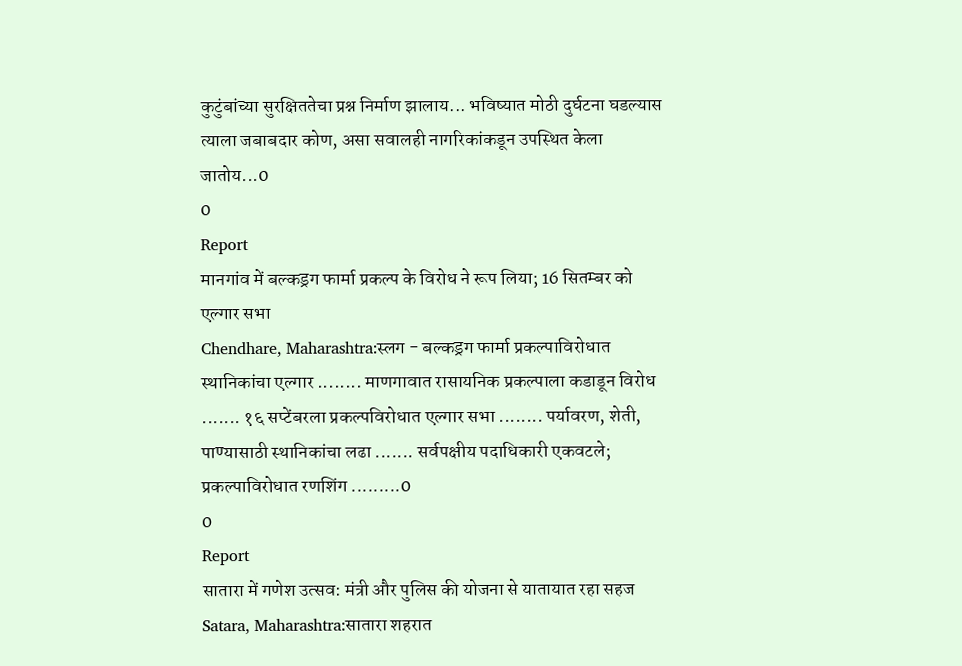कुटुंबांच्या सुरक्षिततेचा प्रश्न निर्माण झालाय... भविष्यात मोठी दुर्घटना घडल्यास त्याला जबाबदार कोण, असा सवालही नागरिकांकडून उपस्थित केला जातोय...0
0
Report
मानगांव में बल्कड्रग फार्मा प्रकल्प के विरोध ने रूप लिया; 16 सितम्बर को एल्गार सभा
Chendhare, Maharashtra:स्लग - बल्कड्रग फार्मा प्रकल्पाविरोधात स्थानिकांचा एल्गार ........ माणगावात रासायनिक प्रकल्पाला कडाडून विरोध ....... १६ सप्टेंबरला प्रकल्पविरोधात एल्गार सभा ........ पर्यावरण, शेती, पाण्यासाठी स्थानिकांचा लढा ....... सर्वपक्षीय पदाधिकारी एकवटले; प्रकल्पाविरोधात रणशिंग .........0
0
Report
सातारा में गणेश उत्सव: मंत्री और पुलिस की योजना से यातायात रहा सहज
Satara, Maharashtra:सातारा शहरात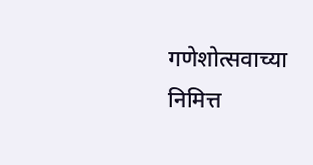गणेशोत्सवाच्या निमित्त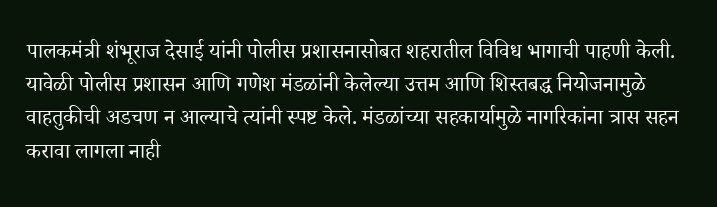पालकमंत्री शंभूराज देसाई यांनी पोलीस प्रशासनासोबत शहरातील विविध भागाची पाहणी केली. यावेळी पोलीस प्रशासन आणि गणेश मंडळांनी केलेल्या उत्तम आणि शिस्तबद्ध नियोजनामुळे वाहतुकीची अडचण न आल्याचे त्यांनी स्पष्ट केले. मंडळांच्या सहकार्यामुळे नागरिकांना त्रास सहन करावा लागला नाही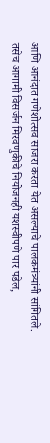आणि आनंदात गणेशोत्सव साजरा करता येत असल्याचे पालकमंत्र्यांनी सांगितले. तसेच आगामी विसर्जन मिरवणुकीचे नियोजनही यशस्वीपणे पार पडेल,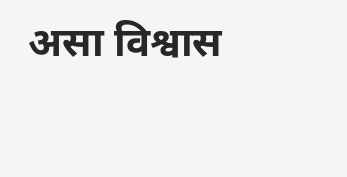असा विश्वास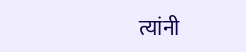त्यांनी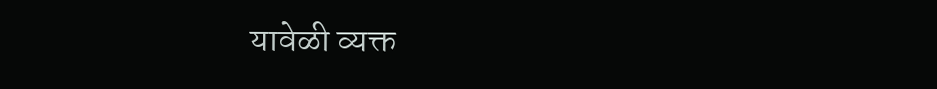यावेळी व्यक्त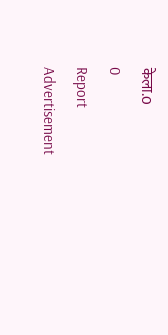केला.0
0
Report
Advertisement